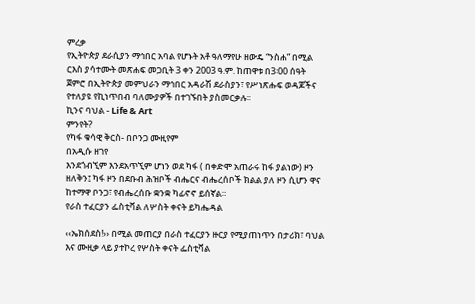ምረቃ
የኢትዮጵያ ደራሲያን ማኅበር አባል የሆኑት አቶ ዓለማየሁ ዘውዴ “ንስሐ” በሚል ርእስ ያሳተሙት መጽሐፍ መጋቢት 3 ቀን 2003 ዓ.ም. ከጠዋቱ በ3፡00 ሰዓት ጀምሮ በኢትዮጵያ መምህራን ማኅበር አዳራሽ ደራስያን፣ የሥነጽሑፍ ወዳጆችና የተለያዩ የኪነጥበብ ባለሙያዎች በተገኙበት ያስመርቃሉ፡፡
ኪንና ባህል - Life & Art
ምንየት?
የካፋ ቁሳዊ ቅርስ- በቦንጋ ሙዚየም
በአዲሱ ዘገየ
እንደጎብኚም እንደአጥኚም ሆነን ወደ ካፋ ( በቀድሞ አጠራሩ ከፋ ያልነው) ዞን ዘለቅን፤ ካፋ ዞን በደቡብ ሕዝቦች ብሔርና ብሔረሰቦች ክልል ያለ ዞን ሲሆን ዋና ከተማዋ ቦንጋ፣ የብሔረሰቡ ቋንቋ ካፊኖኖ ይሰኛል።
የራስ ተፈርያን ፌስቲቫል ለሦስት ቀናት ይካሔዳል

‹‹ኤክሰደስ!›› በሚል መጠርያ በራስ ተፈርያን ዙርያ የሚያጠነጥን በታሪክ፣ ባህል እና ሙዚቃ ላይ ያተኮረ የሦስት ቀናት ፌስቲቫል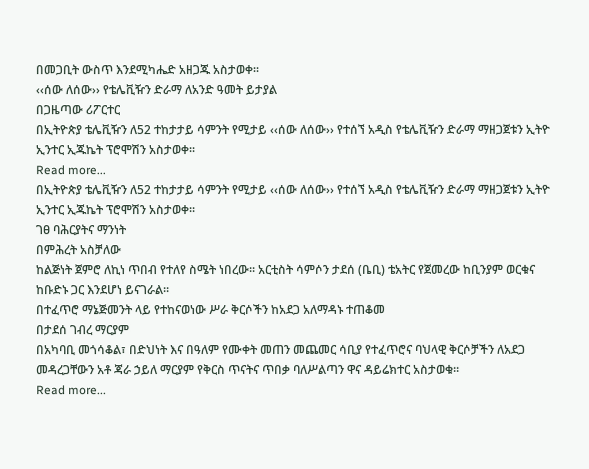በመጋቢት ውስጥ እንደሚካሔድ አዘጋጁ አስታወቀ፡፡
‹‹ሰው ለሰው›› የቴሌቪዥን ድራማ ለአንድ ዓመት ይታያል
በጋዜጣው ሪፖርተር
በኢትዮጵያ ቴሌቪዥን ለ52 ተከታታይ ሳምንት የሚታይ ‹‹ሰው ለሰው›› የተሰኘ አዲስ የቴሌቪዥን ድራማ ማዘጋጀቱን ኢትዮ ኢንተር ኢጁኬት ፕሮሞሽን አስታወቀ፡፡
Read more...
በኢትዮጵያ ቴሌቪዥን ለ52 ተከታታይ ሳምንት የሚታይ ‹‹ሰው ለሰው›› የተሰኘ አዲስ የቴሌቪዥን ድራማ ማዘጋጀቱን ኢትዮ ኢንተር ኢጁኬት ፕሮሞሽን አስታወቀ፡፡
ገፀ ባሕርያትና ማንነት
በምሕረት አስቻለው
ከልጅነት ጀምሮ ለኪነ ጥበብ የተለየ ስሜት ነበረው፡፡ አርቲስት ሳምሶን ታደሰ (ቤቢ) ቴአትር የጀመረው ከቢንያም ወርቁና ከቡድኑ ጋር እንደሆነ ይናገራል፡፡
በተፈጥሮ ማኔጅመንት ላይ የተከናወነው ሥራ ቅርሶችን ከአደጋ አለማዳኑ ተጠቆመ
በታደሰ ገብረ ማርያም
በአካባቢ መጎሳቆል፣ በድህነት እና በዓለም የሙቀት መጠን መጨመር ሳቢያ የተፈጥሮና ባህላዊ ቅርሶቻችን ለአደጋ መዳረጋቸውን አቶ ጃራ ኃይለ ማርያም የቅርስ ጥናትና ጥበቃ ባለሥልጣን ዋና ዳይሬክተር አስታወቁ፡፡
Read more...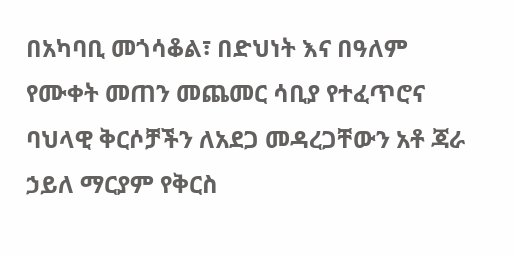በአካባቢ መጎሳቆል፣ በድህነት እና በዓለም የሙቀት መጠን መጨመር ሳቢያ የተፈጥሮና ባህላዊ ቅርሶቻችን ለአደጋ መዳረጋቸውን አቶ ጃራ ኃይለ ማርያም የቅርስ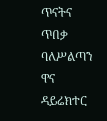ጥናትና ጥበቃ ባለሥልጣን ዋና ዳይሬክተር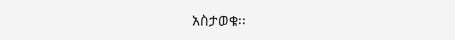አስታወቁ፡፡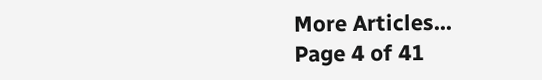More Articles...
Page 4 of 41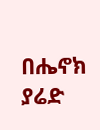በሔኖክ ያሬድ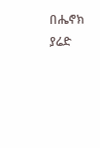በሔኖክ ያሬድ